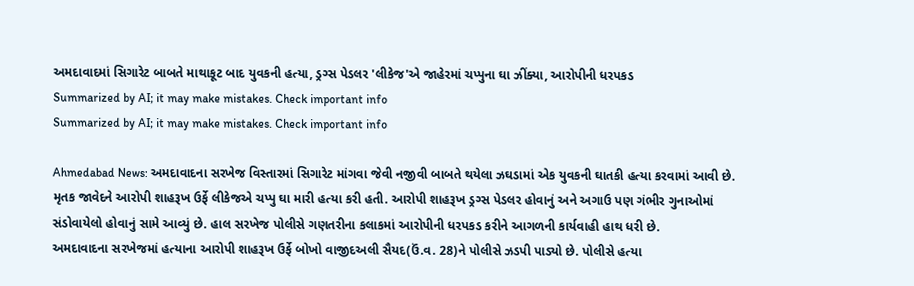અમદાવાદમાં સિગારેટ બાબતે માથાકૂટ બાદ યુવકની હત્યા, ડ્રગ્સ પેડલર 'લીકેજ'એ જાહેરમાં ચપ્પુના ઘા ઝીંક્યા, આરોપીની ધરપકડ
Summarized by AI; it may make mistakes. Check important info
Summarized by AI; it may make mistakes. Check important info

Ahmedabad News: અમદાવાદના સરખેજ વિસ્તારમાં સિગારેટ માંગવા જેવી નજીવી બાબતે થયેલા ઝઘડામાં એક યુવકની ઘાતકી હત્યા કરવામાં આવી છે. મૃતક જાવેદને આરોપી શાહરૂખ ઉર્ફે લીકેજએ ચપ્પુ ઘા મારી હત્યા કરી હતી. આરોપી શાહરૂખ ડ્રગ્સ પેડલર હોવાનું અને અગાઉ પણ ગંભીર ગુનાઓમાં સંડોવાયેલો હોવાનું સામે આવ્યું છે. હાલ સરખેજ પોલીસે ગણતરીના કલાકમાં આરોપીની ધરપકડ કરીને આગળની કાર્યવાહી હાથ ધરી છે.
અમદાવાદના સરખેજમાં હત્યાના આરોપી શાહરૂખ ઉર્ફે બોખો વાજીદઅલી સૈયદ(ઉં.વ. 28)ને પોલીસે ઝડપી પાડ્યો છે. પોલીસે હત્યા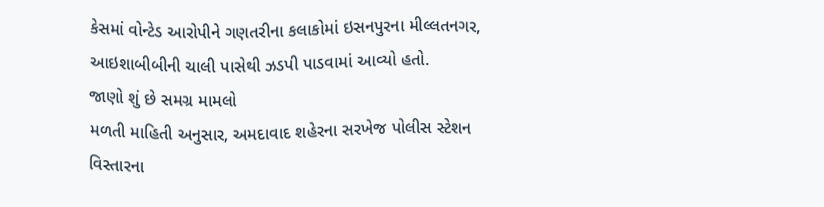કેસમાં વોન્ટેડ આરોપીને ગણતરીના કલાકોમાં ઇસનપુરના મીલ્લતનગર, આઇશાબીબીની ચાલી પાસેથી ઝડપી પાડવામાં આવ્યો હતો.
જાણો શું છે સમગ્ર મામલો
મળતી માહિતી અનુસાર, અમદાવાદ શહેરના સરખેજ પોલીસ સ્ટેશન વિસ્તારના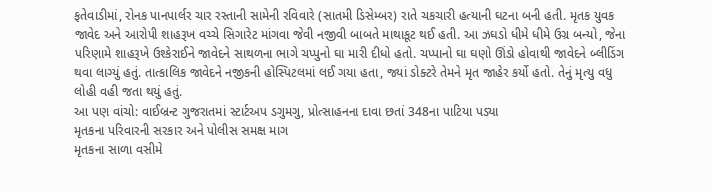ફતેવાડીમાં, રોનક પાનપાર્લર ચાર રસ્તાની સામેની રવિવારે (સાતમી ડિસેમ્બર) રાતે ચકચારી હત્યાની ઘટના બની હતી. મૃતક યુવક જાવેદ અને આરોપી શાહરૂખ વચ્ચે સિગારેટ માંગવા જેવી નજીવી બાબતે માથાકૂટ થઈ હતી. આ ઝઘડો ધીમે ધીમે ઉગ્ર બન્યો, જેના પરિણામે શાહરૂખે ઉશ્કેરાઈને જાવેદને સાથળના ભાગે ચપ્પુનો ઘા મારી દીધો હતો. ચપ્પાનો ઘા ઘણો ઊંડો હોવાથી જાવેદને બ્લીડિંગ થવા લાગ્યું હતું. તાત્કાલિક જાવેદને નજીકની હોસ્પિટલમાં લઈ ગયા હતા, જ્યાં ડોક્ટરે તેમને મૃત જાહેર કર્યો હતો. તેનું મૃત્યુ વધુ લોહી વહી જતા થયું હતું.
આ પણ વાંચો: વાઈબ્રન્ટ ગુજરાતમાં સ્ટાર્ટઅપ ડગુમગુ, પ્રોત્સાહનના દાવા છતાં 348ના પાટિયા પડ્યા
મૃતકના પરિવારની સરકાર અને પોલીસ સમક્ષ માગ
મૃતકના સાળા વસીમે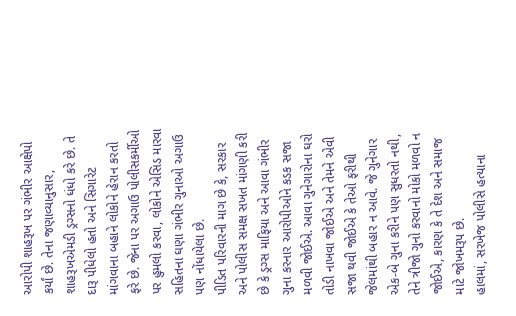આરોપી શાહરૂખ પર ગંભીર આક્ષેપો કર્યાં છે. તેના જણાવ્યાનુસાર, શાહરૂખએમડી ડ્રગ્સનો ધંધો કરે છે. તે દારૂ પીધેલો હતો અને સિગારેટ માંગવાના બહાને લોકોને હેરાન કરતો ફરે છે. જેના પર અગાઉ પોલીસકર્મીઓ પર હુમલો કરવા, લોકોને એસિડ મારવા સહિતના ઘણા ગંભીર ગુનાઓ અગાઉ પણ નોંધાયેલા છે.
પીડિત પરિવારની માગ છે કે, સરકાર અને પોલીસ સમક્ષ સખત માંગણી કરી છે કે ડ્રગ્સ માફિયા અને આવા ગંભીર ગુના કરનાર આરોપીઓને કડક સજા મળવી જોઈએ. આવા ગુનેગારોના ઘરો તોડી નાખવા જોઈએ અને તેમને એવી સજા થવી જોઈએ કે તેઓ ફરીથી જેલમાંથી બહાર ન આવે. જે ગુનેગાર એક-બે ગુના કરીને પણ સુધરતો નથી, તેને ત્રીજો ગુનો કરવાનો મોકો મળવો ન જોઈએ, કારણ કે તે દેશ અને સમાજ માટે જોખમરૂપ છે.
હાલમાં, સરખેજ પોલીસે હત્યાના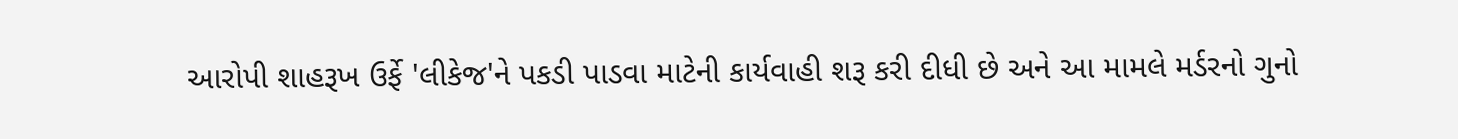આરોપી શાહરૂખ ઉર્ફે 'લીકેજ'ને પકડી પાડવા માટેની કાર્યવાહી શરૂ કરી દીધી છે અને આ મામલે મર્ડરનો ગુનો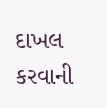દાખલ કરવાની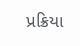પ્રક્રિયા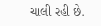ચાલી રહી છે.